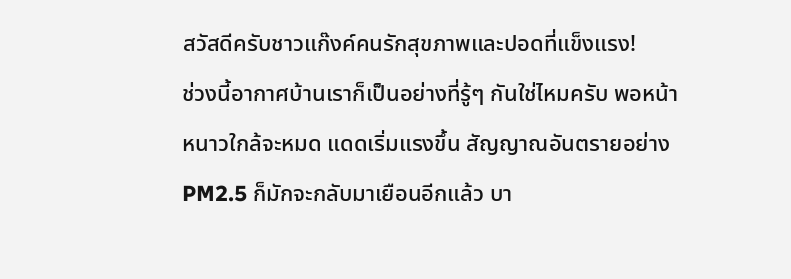สวัสดีครับชาวแก๊งค์คนรักสุขภาพและปอดที่แข็งแรง!
ช่วงนี้อากาศบ้านเราก็เป็นอย่างที่รู้ๆ กันใช่ไหมครับ พอหน้าหนาวใกล้จะหมด แดดเริ่มแรงขึ้น สัญญาณอันตรายอย่าง PM2.5 ก็มักจะกลับมาเยือนอีกแล้ว บา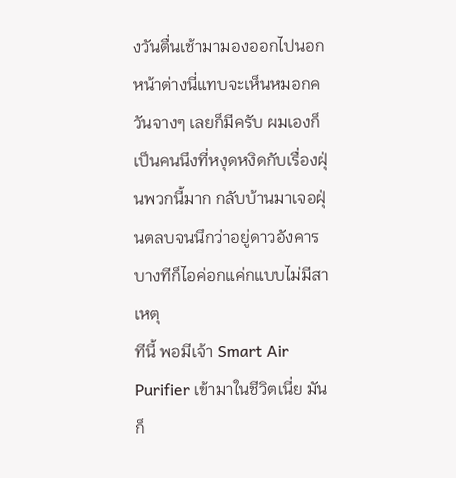งวันตื่นเช้ามามองออกไปนอกหน้าต่างนี่แทบจะเห็นหมอกควันจางๆ เลยก็มีครับ ผมเองก็เป็นคนนึงที่หงุดหงิดกับเรื่องฝุ่นพวกนี้มาก กลับบ้านมาเจอฝุ่นตลบจนนึกว่าอยู่ดาวอังคาร บางทีก็ไอค่อกแค่กแบบไม่มีสาเหตุ
ทีนี้ พอมีเจ้า Smart Air Purifier เข้ามาในชีวิตเนี่ย มันก็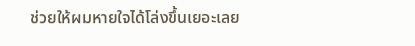ช่วยให้ผมหายใจได้โล่งขึ้นเยอะเลย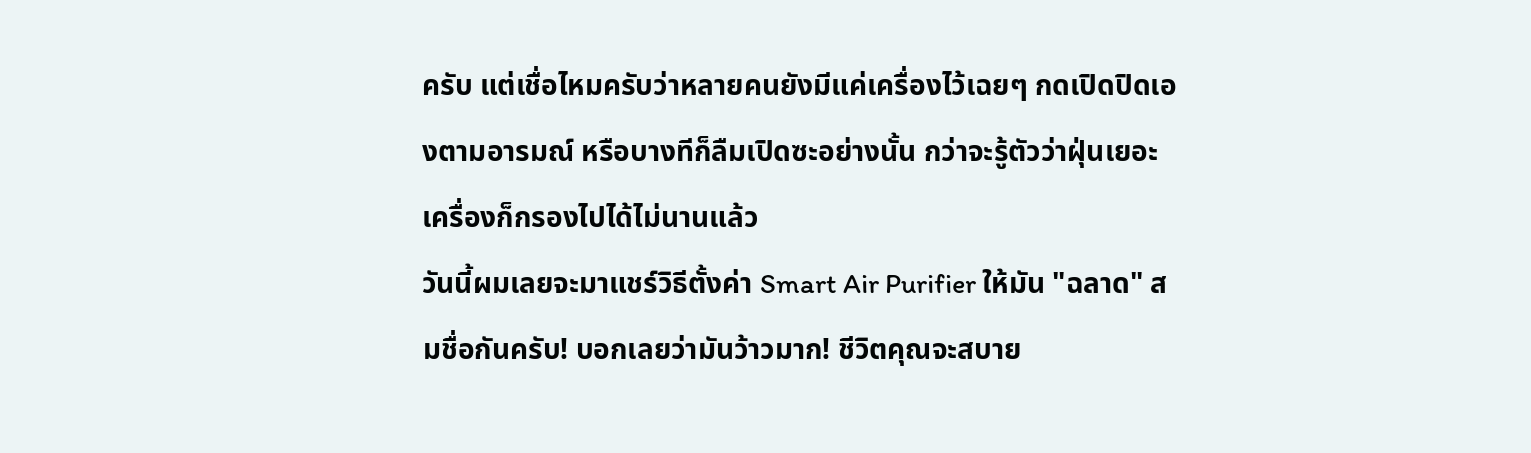ครับ แต่เชื่อไหมครับว่าหลายคนยังมีแค่เครื่องไว้เฉยๆ กดเปิดปิดเองตามอารมณ์ หรือบางทีก็ลืมเปิดซะอย่างนั้น กว่าจะรู้ตัวว่าฝุ่นเยอะ เครื่องก็กรองไปได้ไม่นานแล้ว
วันนี้ผมเลยจะมาแชร์วิธีตั้งค่า Smart Air Purifier ให้มัน "ฉลาด" สมชื่อกันครับ! บอกเลยว่ามันว้าวมาก! ชีวิตคุณจะสบาย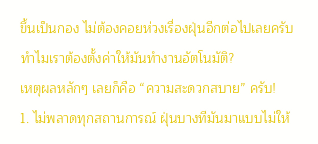ขึ้นเป็นกอง ไม่ต้องคอยห่วงเรื่องฝุ่นอีกต่อไปเลยครับ
ทำไมเราต้องตั้งค่าให้มันทำงานอัตโนมัติ?
เหตุผลหลักๆ เลยก็คือ “ความสะดวกสบาย” ครับ!
1. ไม่พลาดทุกสถานการณ์ ฝุ่นบางทีมันมาแบบไม่ให้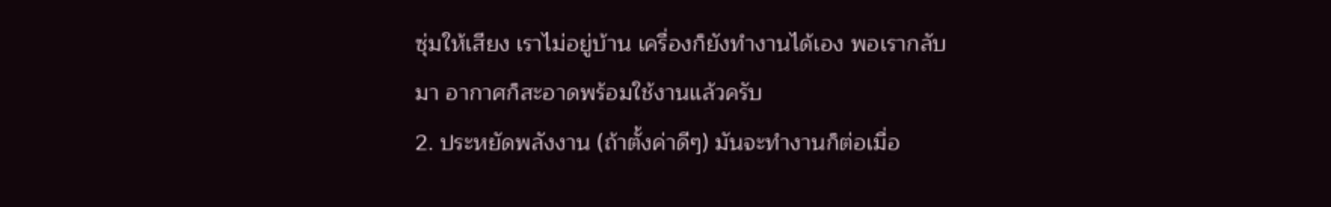ซุ่มให้เสียง เราไม่อยู่บ้าน เครื่องก็ยังทำงานได้เอง พอเรากลับมา อากาศก็สะอาดพร้อมใช้งานแล้วครับ
2. ประหยัดพลังงาน (ถ้าตั้งค่าดีๆ) มันจะทำงานก็ต่อเมื่อ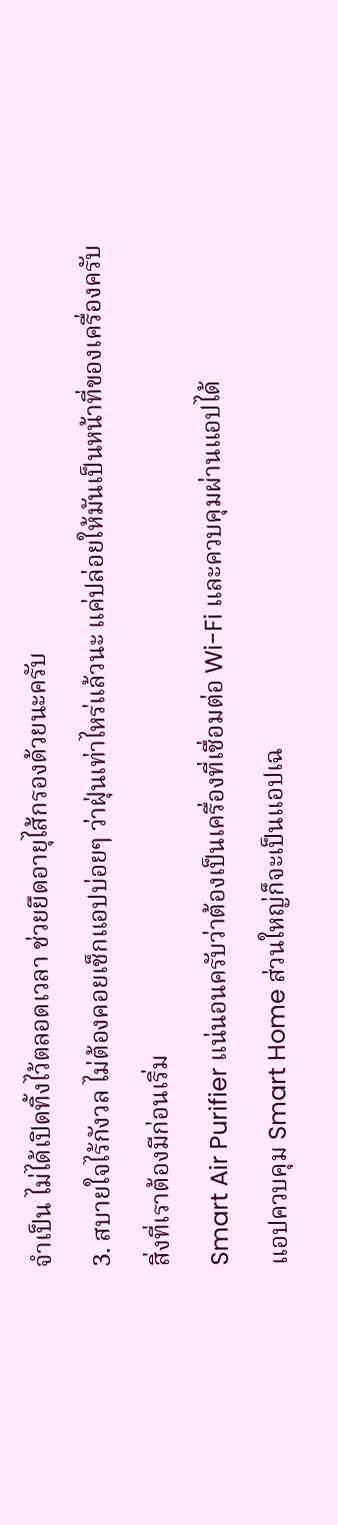จำเป็น ไม่ได้เปิดทิ้งไว้ตลอดเวลา ช่วยยืดอายุไส้กรองด้วยนะครับ
3. สบายใจไร้กังวล ไม่ต้องคอยเช็กแอปบ่อยๆ ว่าฝุ่นเท่าไหร่แล้วนะ แค่ปล่อยให้มันเป็นหน้าที่ของเครื่องครับ
สิ่งที่เราต้องมีก่อนเริ่ม
Smart Air Purifier แน่นอนครับว่าต้องเป็นเครื่องที่เชื่อมต่อ Wi-Fi และควบคุมผ่านแอปได้
แอปควบคุม Smart Home ส่วนใหญ่ก็จะเป็นแอปเฉ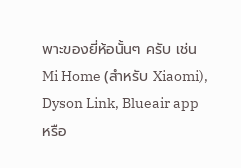พาะของยี่ห้อนั้นๆ ครับ เช่น Mi Home (สำหรับ Xiaomi), Dyson Link, Blueair app หรือ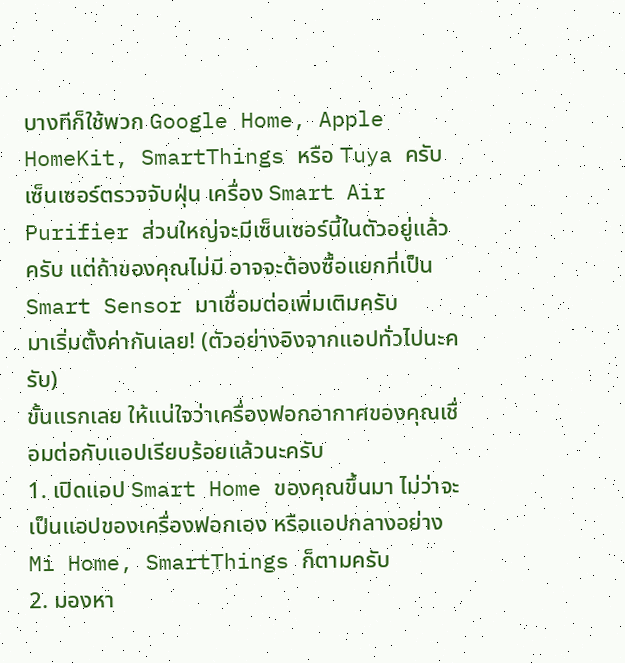บางทีก็ใช้พวก Google Home, Apple HomeKit, SmartThings หรือ Tuya ครับ
เซ็นเซอร์ตรวจจับฝุ่น เครื่อง Smart Air Purifier ส่วนใหญ่จะมีเซ็นเซอร์นี้ในตัวอยู่แล้วครับ แต่ถ้าของคุณไม่มี อาจจะต้องซื้อแยกที่เป็น Smart Sensor มาเชื่อมต่อเพิ่มเติมครับ
มาเริ่มตั้งค่ากันเลย! (ตัวอย่างอิงจากแอปทั่วไปนะครับ)
ขั้นแรกเลย ให้แน่ใจว่าเครื่องฟอกอากาศของคุณเชื่อมต่อกับแอปเรียบร้อยแล้วนะครับ
1. เปิดแอป Smart Home ของคุณขึ้นมา ไม่ว่าจะเป็นแอปของเครื่องฟอกเอง หรือแอปกลางอย่าง Mi Home, SmartThings ก็ตามครับ
2. มองหา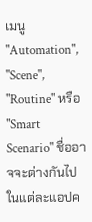เมนู "Automation", "Scene", "Routine" หรือ "Smart Scenario" ชื่ออาจจะต่างกันไปในแต่ละแอปค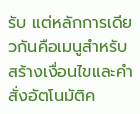รับ แต่หลักการเดียวกันคือเมนูสำหรับสร้างเงื่อนไขและคำสั่งอัตโนมัติค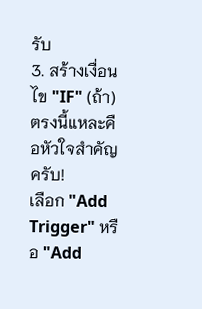รับ
3. สร้างเงื่อนไข "IF" (ถ้า) ตรงนี้แหละคือหัวใจสำคัญครับ!
เลือก "Add Trigger" หรือ "Add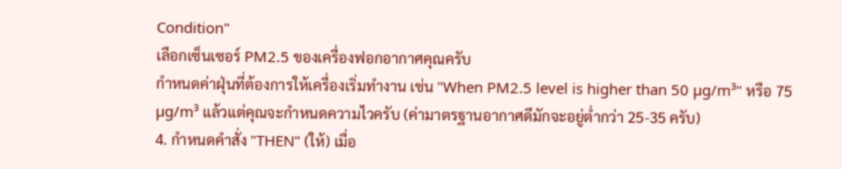Condition"
เลือกเซ็นเซอร์ PM2.5 ของเครื่องฟอกอากาศคุณครับ
กำหนดค่าฝุ่นที่ต้องการให้เครื่องเริ่มทำงาน เช่น "When PM2.5 level is higher than 50 µg/m³" หรือ 75 µg/m³ แล้วแต่คุณจะกำหนดความไวครับ (ค่ามาตรฐานอากาศดีมักจะอยู่ต่ำกว่า 25-35 ครับ)
4. กำหนดคำสั่ง "THEN" (ให้) เมื่อ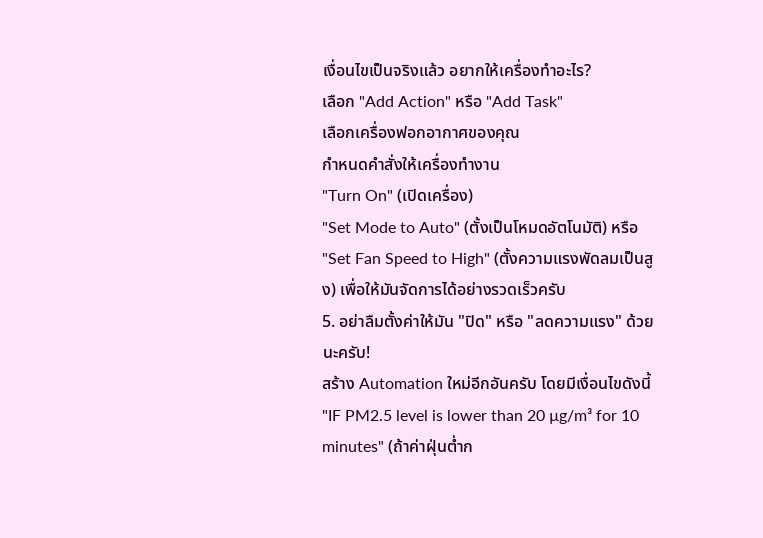เงื่อนไขเป็นจริงแล้ว อยากให้เครื่องทำอะไร?
เลือก "Add Action" หรือ "Add Task"
เลือกเครื่องฟอกอากาศของคุณ
กำหนดคำสั่งให้เครื่องทำงาน
"Turn On" (เปิดเครื่อง)
"Set Mode to Auto" (ตั้งเป็นโหมดอัตโนมัติ) หรือ "Set Fan Speed to High" (ตั้งความแรงพัดลมเป็นสูง) เพื่อให้มันจัดการได้อย่างรวดเร็วครับ
5. อย่าลืมตั้งค่าให้มัน "ปิด" หรือ "ลดความแรง" ด้วยนะครับ!
สร้าง Automation ใหม่อีกอันครับ โดยมีเงื่อนไขดังนี้
"IF PM2.5 level is lower than 20 µg/m³ for 10 minutes" (ถ้าค่าฝุ่นต่ำก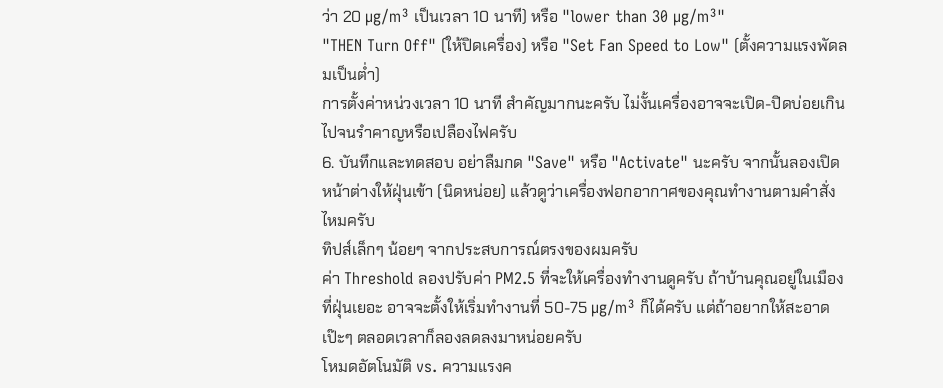ว่า 20 µg/m³ เป็นเวลา 10 นาที) หรือ "lower than 30 µg/m³"
"THEN Turn Off" (ให้ปิดเครื่อง) หรือ "Set Fan Speed to Low" (ตั้งความแรงพัดลมเป็นต่ำ)
การตั้งค่าหน่วงเวลา 10 นาที สำคัญมากนะครับ ไม่งั้นเครื่องอาจจะเปิด-ปิดบ่อยเกินไปจนรำคาญหรือเปลืองไฟครับ
6. บันทึกและทดสอบ อย่าลืมกด "Save" หรือ "Activate" นะครับ จากนั้นลองเปิดหน้าต่างให้ฝุ่นเข้า (นิดหน่อย) แล้วดูว่าเครื่องฟอกอากาศของคุณทำงานตามคำสั่งไหมครับ
ทิปส์เล็กๆ น้อยๆ จากประสบการณ์ตรงของผมครับ
ค่า Threshold ลองปรับค่า PM2.5 ที่จะให้เครื่องทำงานดูครับ ถ้าบ้านคุณอยู่ในเมืองที่ฝุ่นเยอะ อาจจะตั้งให้เริ่มทำงานที่ 50-75 µg/m³ ก็ได้ครับ แต่ถ้าอยากให้สะอาดเป๊ะๆ ตลอดเวลาก็ลองลดลงมาหน่อยครับ
โหมดอัตโนมัติ vs. ความแรงค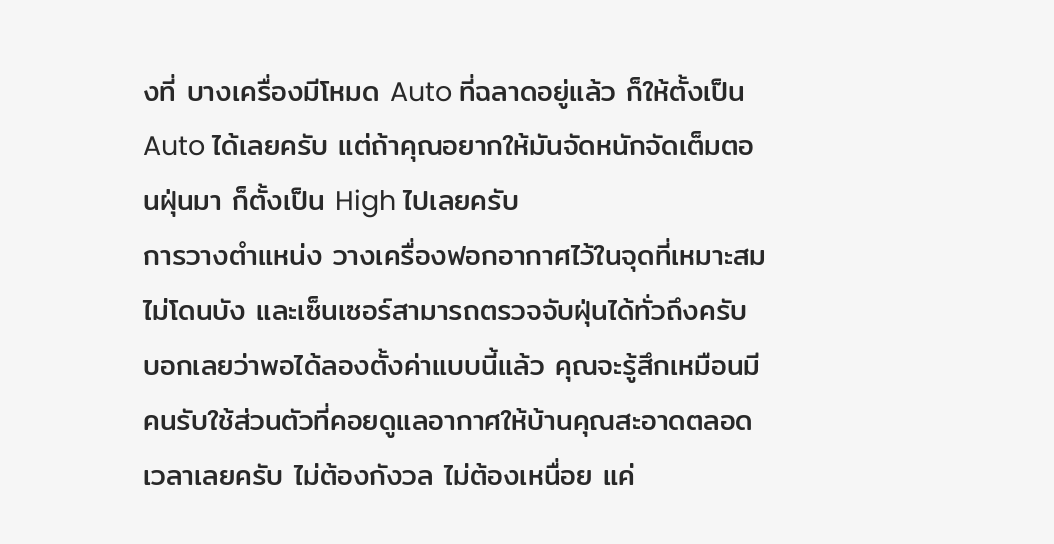งที่ บางเครื่องมีโหมด Auto ที่ฉลาดอยู่แล้ว ก็ให้ตั้งเป็น Auto ได้เลยครับ แต่ถ้าคุณอยากให้มันจัดหนักจัดเต็มตอนฝุ่นมา ก็ตั้งเป็น High ไปเลยครับ
การวางตำแหน่ง วางเครื่องฟอกอากาศไว้ในจุดที่เหมาะสม ไม่โดนบัง และเซ็นเซอร์สามารถตรวจจับฝุ่นได้ทั่วถึงครับ
บอกเลยว่าพอได้ลองตั้งค่าแบบนี้แล้ว คุณจะรู้สึกเหมือนมีคนรับใช้ส่วนตัวที่คอยดูแลอากาศให้บ้านคุณสะอาดตลอดเวลาเลยครับ ไม่ต้องกังวล ไม่ต้องเหนื่อย แค่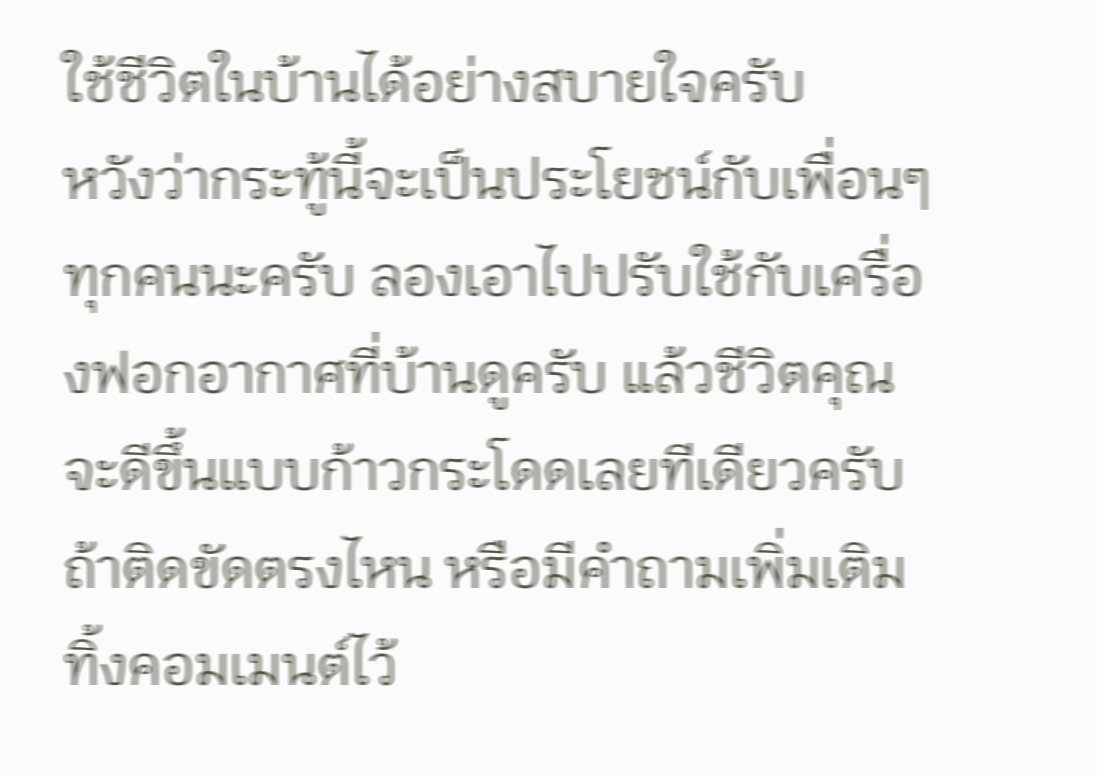ใช้ชีวิตในบ้านได้อย่างสบายใจครับ
หวังว่ากระทู้นี้จะเป็นประโยชน์กับเพื่อนๆ ทุกคนนะครับ ลองเอาไปปรับใช้กับเครื่องฟอกอากาศที่บ้านดูครับ แล้วชีวิตคุณจะดีขึ้นแบบก้าวกระโดดเลยทีเดียวครับ ถ้าติดขัดตรงไหน หรือมีคำถามเพิ่มเติม ทิ้งคอมเมนต์ไว้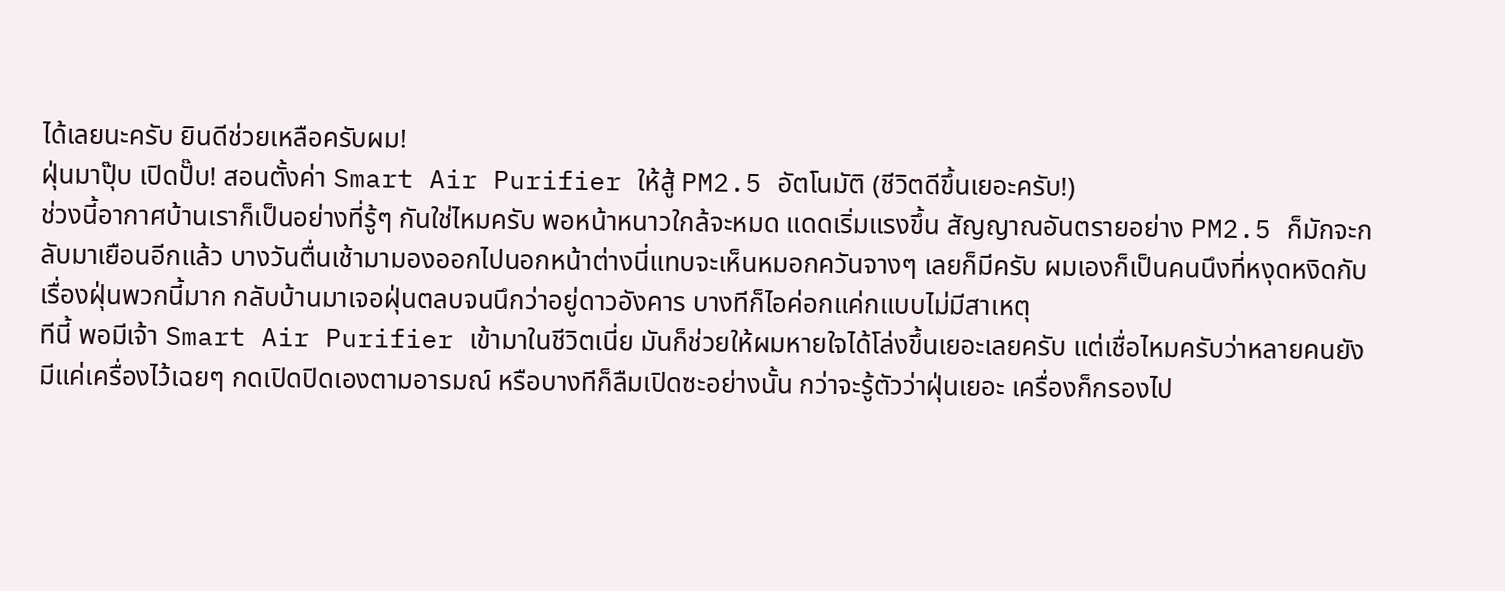ได้เลยนะครับ ยินดีช่วยเหลือครับผม!
ฝุ่นมาปุ๊บ เปิดปั๊บ! สอนตั้งค่า Smart Air Purifier ให้สู้ PM2.5 อัตโนมัติ (ชีวิตดีขึ้นเยอะครับ!)
ช่วงนี้อากาศบ้านเราก็เป็นอย่างที่รู้ๆ กันใช่ไหมครับ พอหน้าหนาวใกล้จะหมด แดดเริ่มแรงขึ้น สัญญาณอันตรายอย่าง PM2.5 ก็มักจะกลับมาเยือนอีกแล้ว บางวันตื่นเช้ามามองออกไปนอกหน้าต่างนี่แทบจะเห็นหมอกควันจางๆ เลยก็มีครับ ผมเองก็เป็นคนนึงที่หงุดหงิดกับเรื่องฝุ่นพวกนี้มาก กลับบ้านมาเจอฝุ่นตลบจนนึกว่าอยู่ดาวอังคาร บางทีก็ไอค่อกแค่กแบบไม่มีสาเหตุ
ทีนี้ พอมีเจ้า Smart Air Purifier เข้ามาในชีวิตเนี่ย มันก็ช่วยให้ผมหายใจได้โล่งขึ้นเยอะเลยครับ แต่เชื่อไหมครับว่าหลายคนยังมีแค่เครื่องไว้เฉยๆ กดเปิดปิดเองตามอารมณ์ หรือบางทีก็ลืมเปิดซะอย่างนั้น กว่าจะรู้ตัวว่าฝุ่นเยอะ เครื่องก็กรองไป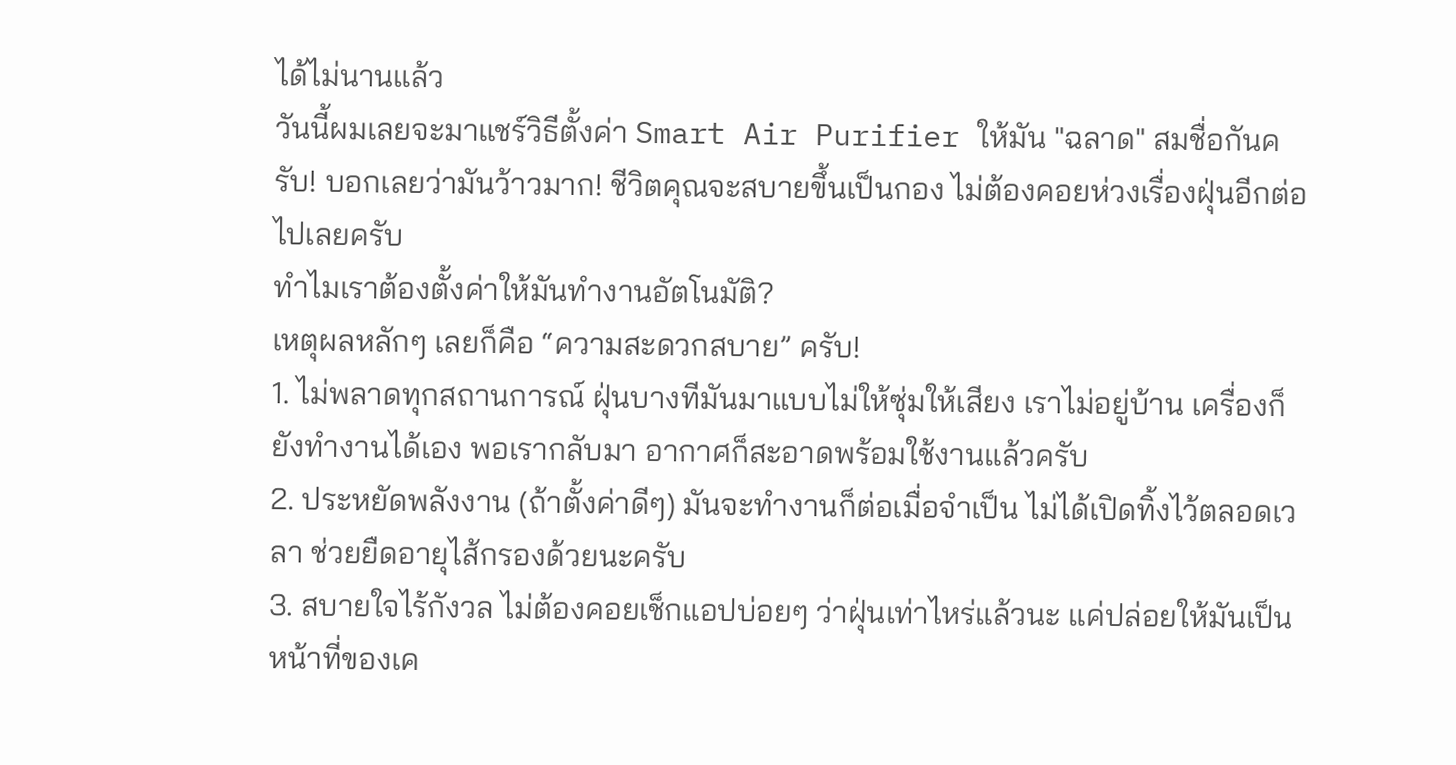ได้ไม่นานแล้ว
วันนี้ผมเลยจะมาแชร์วิธีตั้งค่า Smart Air Purifier ให้มัน "ฉลาด" สมชื่อกันครับ! บอกเลยว่ามันว้าวมาก! ชีวิตคุณจะสบายขึ้นเป็นกอง ไม่ต้องคอยห่วงเรื่องฝุ่นอีกต่อไปเลยครับ
ทำไมเราต้องตั้งค่าให้มันทำงานอัตโนมัติ?
เหตุผลหลักๆ เลยก็คือ “ความสะดวกสบาย” ครับ!
1. ไม่พลาดทุกสถานการณ์ ฝุ่นบางทีมันมาแบบไม่ให้ซุ่มให้เสียง เราไม่อยู่บ้าน เครื่องก็ยังทำงานได้เอง พอเรากลับมา อากาศก็สะอาดพร้อมใช้งานแล้วครับ
2. ประหยัดพลังงาน (ถ้าตั้งค่าดีๆ) มันจะทำงานก็ต่อเมื่อจำเป็น ไม่ได้เปิดทิ้งไว้ตลอดเวลา ช่วยยืดอายุไส้กรองด้วยนะครับ
3. สบายใจไร้กังวล ไม่ต้องคอยเช็กแอปบ่อยๆ ว่าฝุ่นเท่าไหร่แล้วนะ แค่ปล่อยให้มันเป็นหน้าที่ของเค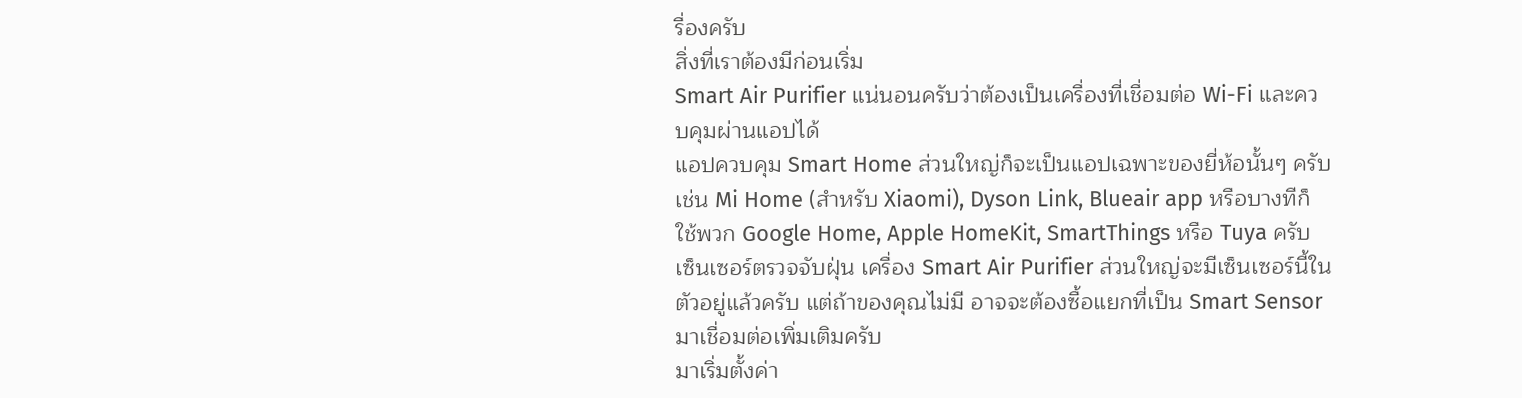รื่องครับ
สิ่งที่เราต้องมีก่อนเริ่ม
Smart Air Purifier แน่นอนครับว่าต้องเป็นเครื่องที่เชื่อมต่อ Wi-Fi และควบคุมผ่านแอปได้
แอปควบคุม Smart Home ส่วนใหญ่ก็จะเป็นแอปเฉพาะของยี่ห้อนั้นๆ ครับ เช่น Mi Home (สำหรับ Xiaomi), Dyson Link, Blueair app หรือบางทีก็ใช้พวก Google Home, Apple HomeKit, SmartThings หรือ Tuya ครับ
เซ็นเซอร์ตรวจจับฝุ่น เครื่อง Smart Air Purifier ส่วนใหญ่จะมีเซ็นเซอร์นี้ในตัวอยู่แล้วครับ แต่ถ้าของคุณไม่มี อาจจะต้องซื้อแยกที่เป็น Smart Sensor มาเชื่อมต่อเพิ่มเติมครับ
มาเริ่มตั้งค่า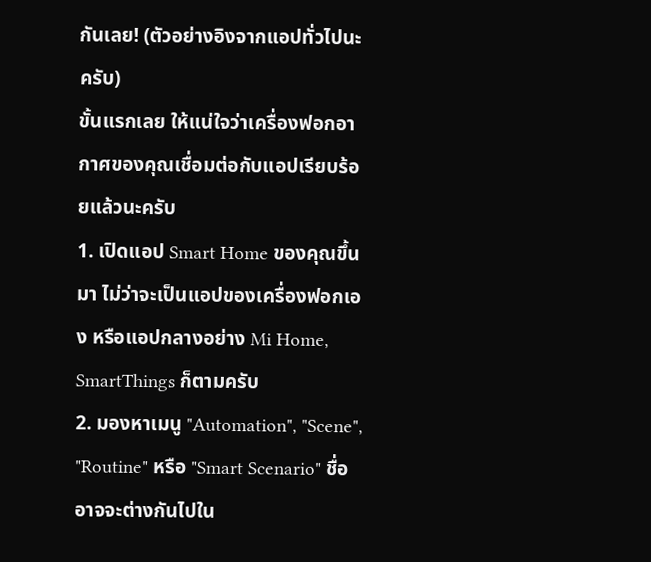กันเลย! (ตัวอย่างอิงจากแอปทั่วไปนะครับ)
ขั้นแรกเลย ให้แน่ใจว่าเครื่องฟอกอากาศของคุณเชื่อมต่อกับแอปเรียบร้อยแล้วนะครับ
1. เปิดแอป Smart Home ของคุณขึ้นมา ไม่ว่าจะเป็นแอปของเครื่องฟอกเอง หรือแอปกลางอย่าง Mi Home, SmartThings ก็ตามครับ
2. มองหาเมนู "Automation", "Scene", "Routine" หรือ "Smart Scenario" ชื่ออาจจะต่างกันไปใน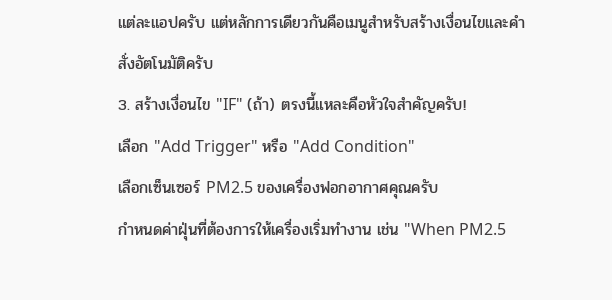แต่ละแอปครับ แต่หลักการเดียวกันคือเมนูสำหรับสร้างเงื่อนไขและคำสั่งอัตโนมัติครับ
3. สร้างเงื่อนไข "IF" (ถ้า) ตรงนี้แหละคือหัวใจสำคัญครับ!
เลือก "Add Trigger" หรือ "Add Condition"
เลือกเซ็นเซอร์ PM2.5 ของเครื่องฟอกอากาศคุณครับ
กำหนดค่าฝุ่นที่ต้องการให้เครื่องเริ่มทำงาน เช่น "When PM2.5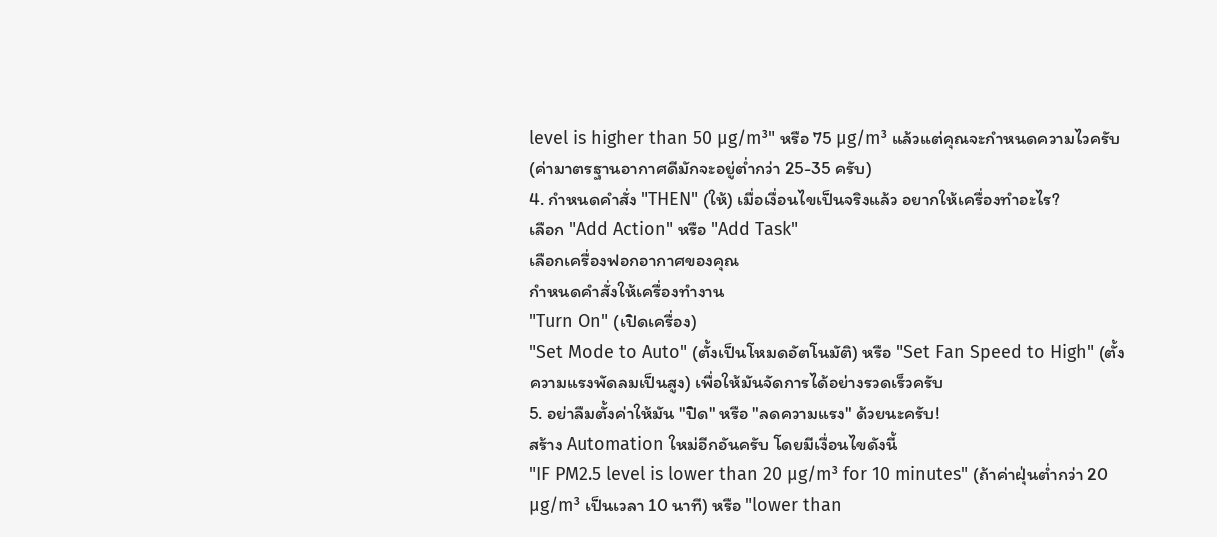level is higher than 50 µg/m³" หรือ 75 µg/m³ แล้วแต่คุณจะกำหนดความไวครับ (ค่ามาตรฐานอากาศดีมักจะอยู่ต่ำกว่า 25-35 ครับ)
4. กำหนดคำสั่ง "THEN" (ให้) เมื่อเงื่อนไขเป็นจริงแล้ว อยากให้เครื่องทำอะไร?
เลือก "Add Action" หรือ "Add Task"
เลือกเครื่องฟอกอากาศของคุณ
กำหนดคำสั่งให้เครื่องทำงาน
"Turn On" (เปิดเครื่อง)
"Set Mode to Auto" (ตั้งเป็นโหมดอัตโนมัติ) หรือ "Set Fan Speed to High" (ตั้งความแรงพัดลมเป็นสูง) เพื่อให้มันจัดการได้อย่างรวดเร็วครับ
5. อย่าลืมตั้งค่าให้มัน "ปิด" หรือ "ลดความแรง" ด้วยนะครับ!
สร้าง Automation ใหม่อีกอันครับ โดยมีเงื่อนไขดังนี้
"IF PM2.5 level is lower than 20 µg/m³ for 10 minutes" (ถ้าค่าฝุ่นต่ำกว่า 20 µg/m³ เป็นเวลา 10 นาที) หรือ "lower than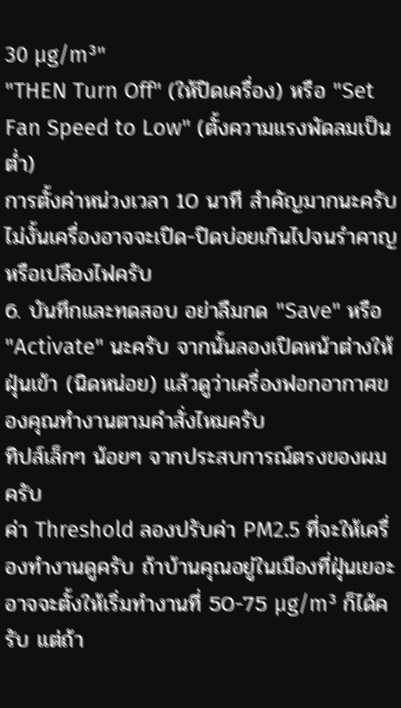30 µg/m³"
"THEN Turn Off" (ให้ปิดเครื่อง) หรือ "Set Fan Speed to Low" (ตั้งความแรงพัดลมเป็นต่ำ)
การตั้งค่าหน่วงเวลา 10 นาที สำคัญมากนะครับ ไม่งั้นเครื่องอาจจะเปิด-ปิดบ่อยเกินไปจนรำคาญหรือเปลืองไฟครับ
6. บันทึกและทดสอบ อย่าลืมกด "Save" หรือ "Activate" นะครับ จากนั้นลองเปิดหน้าต่างให้ฝุ่นเข้า (นิดหน่อย) แล้วดูว่าเครื่องฟอกอากาศของคุณทำงานตามคำสั่งไหมครับ
ทิปส์เล็กๆ น้อยๆ จากประสบการณ์ตรงของผมครับ
ค่า Threshold ลองปรับค่า PM2.5 ที่จะให้เครื่องทำงานดูครับ ถ้าบ้านคุณอยู่ในเมืองที่ฝุ่นเยอะ อาจจะตั้งให้เริ่มทำงานที่ 50-75 µg/m³ ก็ได้ครับ แต่ถ้า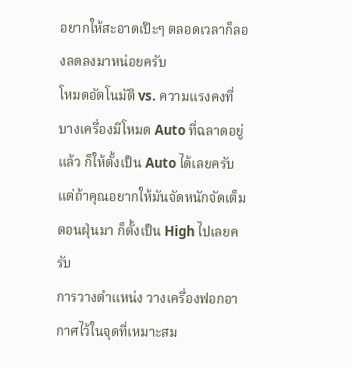อยากให้สะอาดเป๊ะๆ ตลอดเวลาก็ลองลดลงมาหน่อยครับ
โหมดอัตโนมัติ vs. ความแรงคงที่ บางเครื่องมีโหมด Auto ที่ฉลาดอยู่แล้ว ก็ให้ตั้งเป็น Auto ได้เลยครับ แต่ถ้าคุณอยากให้มันจัดหนักจัดเต็มตอนฝุ่นมา ก็ตั้งเป็น High ไปเลยครับ
การวางตำแหน่ง วางเครื่องฟอกอากาศไว้ในจุดที่เหมาะสม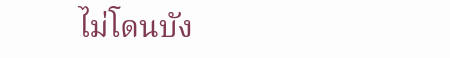ไม่โดนบัง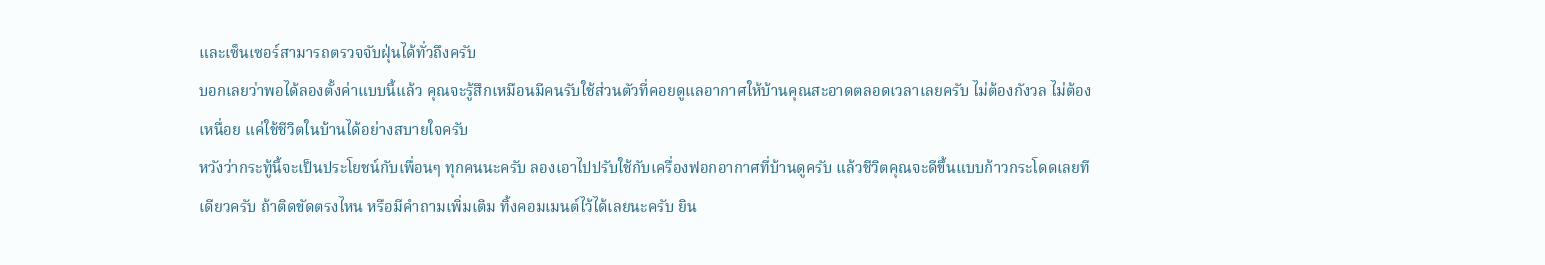และเซ็นเซอร์สามารถตรวจจับฝุ่นได้ทั่วถึงครับ
บอกเลยว่าพอได้ลองตั้งค่าแบบนี้แล้ว คุณจะรู้สึกเหมือนมีคนรับใช้ส่วนตัวที่คอยดูแลอากาศให้บ้านคุณสะอาดตลอดเวลาเลยครับ ไม่ต้องกังวล ไม่ต้องเหนื่อย แค่ใช้ชีวิตในบ้านได้อย่างสบายใจครับ
หวังว่ากระทู้นี้จะเป็นประโยชน์กับเพื่อนๆ ทุกคนนะครับ ลองเอาไปปรับใช้กับเครื่องฟอกอากาศที่บ้านดูครับ แล้วชีวิตคุณจะดีขึ้นแบบก้าวกระโดดเลยทีเดียวครับ ถ้าติดขัดตรงไหน หรือมีคำถามเพิ่มเติม ทิ้งคอมเมนต์ไว้ได้เลยนะครับ ยิน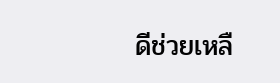ดีช่วยเหลื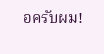อครับผม!